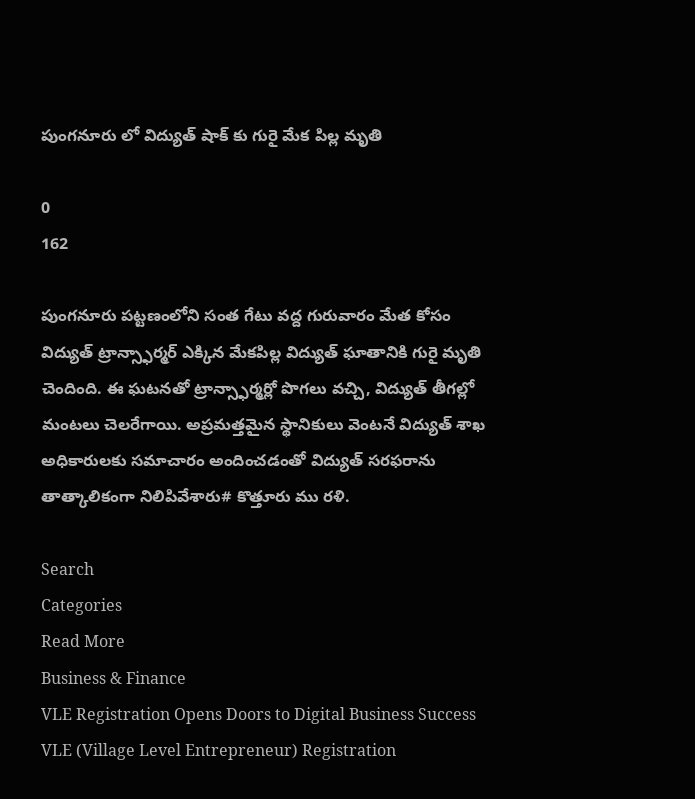పుంగనూరు లో విద్యుత్ షాక్ కు గురై మేక పిల్ల మృతి

0
162

పుంగనూరు పట్టణంలోని సంత గేటు వద్ద గురువారం మేత కోసం విద్యుత్ ట్రాన్స్ఫార్మర్ ఎక్కిన మేకపిల్ల విద్యుత్ ఘాతానికి గురై మృతి చెందింది. ఈ ఘటనతో ట్రాన్స్ఫార్మర్లో పొగలు వచ్చి, విద్యుత్ తీగల్లో మంటలు చెలరేగాయి. అప్రమత్తమైన స్థానికులు వెంటనే విద్యుత్ శాఖ అధికారులకు సమాచారం అందించడంతో విద్యుత్ సరఫరాను తాత్కాలికంగా నిలిపివేశారు# కొత్తూరు ము రళి.

Search
Categories
Read More
Business & Finance
VLE Registration Opens Doors to Digital Business Success
VLE (Village Level Entrepreneur) Registration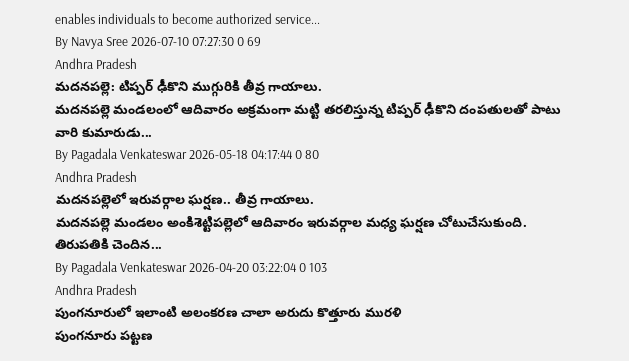enables individuals to become authorized service...
By Navya Sree 2026-07-10 07:27:30 0 69
Andhra Pradesh
మదనపల్లె: టిప్పర్ ఢీకొని ముగ్గురికి తీవ్ర గాయాలు.
మదనపల్లె మండలంలో ఆదివారం అక్రమంగా మట్టి తరలిస్తున్న టిప్పర్ ఢీకొని దంపతులతో పాటు వారి కుమారుడు...
By Pagadala Venkateswar 2026-05-18 04:17:44 0 80
Andhra Pradesh
మదనపల్లెలో ఇరువర్గాల ఘర్షణ.. తీవ్ర గాయాలు.
మదనపల్లె మండలం అంకిశెట్టిపల్లెలో ఆదివారం ఇరువర్గాల మధ్య ఘర్షణ చోటుచేసుకుంది. తిరుపతికి చెందిన...
By Pagadala Venkateswar 2026-04-20 03:22:04 0 103
Andhra Pradesh
పుంగనూరులో ఇలాంటి అలంకరణ చాలా అరుదు కొత్తూరు మురళి
పుంగనూరు పట్టణ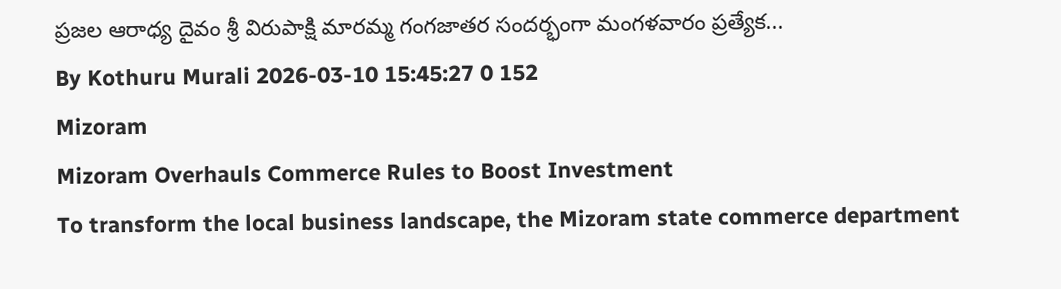ప్రజల ఆరాధ్య దైవం శ్రీ విరుపాక్షి మారమ్మ గంగజాతర సందర్భంగా మంగళవారం ప్రత్యేక...
By Kothuru Murali 2026-03-10 15:45:27 0 152
Mizoram
Mizoram Overhauls Commerce Rules to Boost Investment
To transform the local business landscape, the Mizoram state commerce department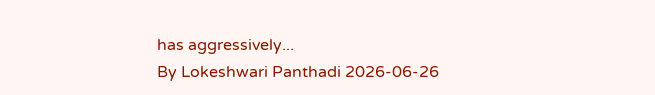has aggressively...
By Lokeshwari Panthadi 2026-06-26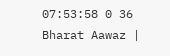07:53:58 0 36
Bharat Aawaz |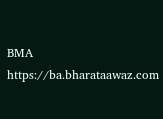BMA https://ba.bharataawaz.com